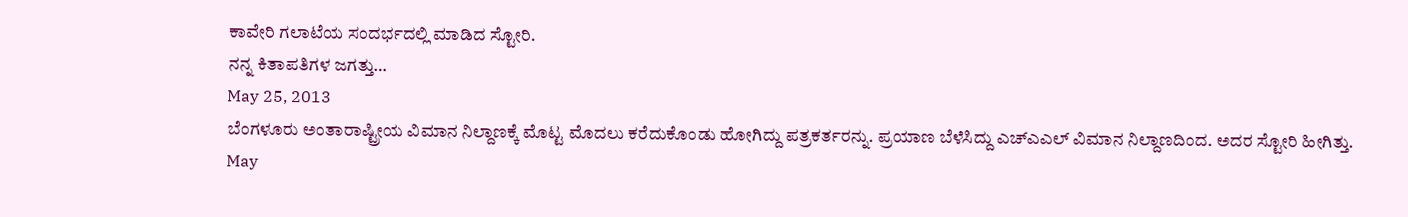ಕಾವೇರಿ ಗಲಾಟೆಯ ಸಂದರ್ಭದಲ್ಲಿ ಮಾಡಿದ ಸ್ಟೋರಿ.
ನನ್ನ ಕಿತಾಪತಿಗಳ ಜಗತ್ತು…
May 25, 2013
ಬೆಂಗಳೂರು ಅಂತಾರಾಷ್ಟ್ರೀಯ ವಿಮಾನ ನಿಲ್ದಾಣಕ್ಕೆ ಮೊಟ್ಟ ಮೊದಲು ಕರೆದುಕೊಂಡು ಹೋಗಿದ್ದು ಪತ್ರಕರ್ತರನ್ನು. ಪ್ರಯಾಣ ಬೆಳೆಸಿದ್ದು ಎಚ್ಎಎಲ್ ವಿಮಾನ ನಿಲ್ದಾಣದಿಂದ. ಅದರ ಸ್ಟೋರಿ ಹೀಗಿತ್ತು.
May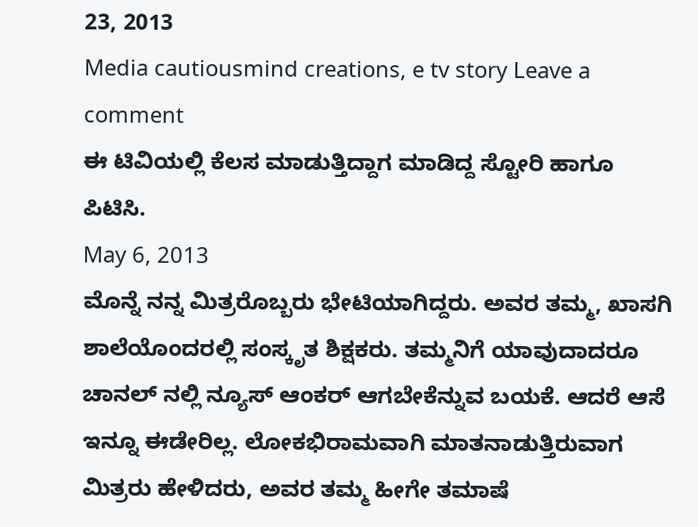23, 2013
Media cautiousmind creations, e tv story Leave a comment
ಈ ಟಿವಿಯಲ್ಲಿ ಕೆಲಸ ಮಾಡುತ್ತಿದ್ದಾಗ ಮಾಡಿದ್ದ ಸ್ಟೋರಿ ಹಾಗೂ ಪಿಟಿಸಿ.
May 6, 2013
ಮೊನ್ನೆ ನನ್ನ ಮಿತ್ರರೊಬ್ಬರು ಭೇಟಿಯಾಗಿದ್ದರು. ಅವರ ತಮ್ಮ, ಖಾಸಗಿ ಶಾಲೆಯೊಂದರಲ್ಲಿ ಸಂಸ್ಕೃತ ಶಿಕ್ಷಕರು. ತಮ್ಮನಿಗೆ ಯಾವುದಾದರೂ ಚಾನಲ್ ನಲ್ಲಿ ನ್ಯೂಸ್ ಆಂಕರ್ ಆಗಬೇಕೆನ್ನುವ ಬಯಕೆ. ಆದರೆ ಆಸೆ ಇನ್ನೂ ಈಡೇರಿಲ್ಲ. ಲೋಕಭಿರಾಮವಾಗಿ ಮಾತನಾಡುತ್ತಿರುವಾಗ ಮಿತ್ರರು ಹೇಳಿದರು, ಅವರ ತಮ್ಮ ಹೀಗೇ ತಮಾಷೆ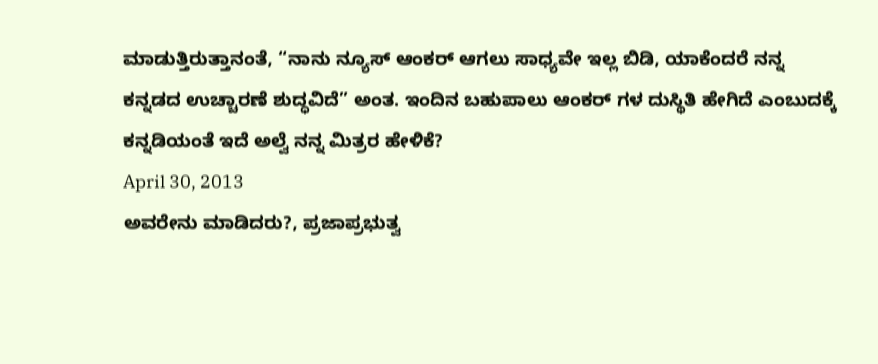ಮಾಡುತ್ತಿರುತ್ತಾನಂತೆ, “ನಾನು ನ್ಯೂಸ್ ಆಂಕರ್ ಆಗಲು ಸಾಧ್ಯವೇ ಇಲ್ಲ ಬಿಡಿ, ಯಾಕೆಂದರೆ ನನ್ನ ಕನ್ನಡದ ಉಚ್ಚಾರಣೆ ಶುದ್ಧವಿದೆ” ಅಂತ. ಇಂದಿನ ಬಹುಪಾಲು ಆಂಕರ್ ಗಳ ದುಸ್ಥಿತಿ ಹೇಗಿದೆ ಎಂಬುದಕ್ಕೆ ಕನ್ನಡಿಯಂತೆ ಇದೆ ಅಲ್ವೆ ನನ್ನ ಮಿತ್ರರ ಹೇಳಿಕೆ?
April 30, 2013
ಅವರೇನು ಮಾಡಿದರು?, ಪ್ರಜಾಪ್ರಭುತ್ವ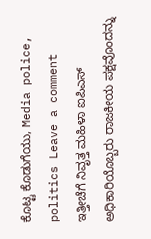ಕೊಟ್ಟ ಕೊಡುಗೆಯು, Media police, politics Leave a comment
ಇತ್ತೀಚೆಗೆ ನಿವೃತ್ತ ಮಹಿಳಾ ಐಪಿಎಸ್ ಅಧಿಕಾರಿಯೊಬ್ಬರು ರಾಜಕೀಯ ಪಕ್ಷವೊಂದನ್ನು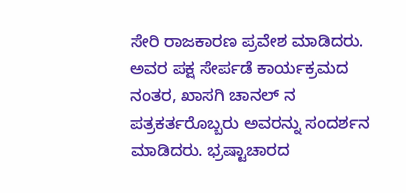ಸೇರಿ ರಾಜಕಾರಣ ಪ್ರವೇಶ ಮಾಡಿದರು. ಅವರ ಪಕ್ಷ ಸೇರ್ಪಡೆ ಕಾರ್ಯಕ್ರಮದ ನಂತರ, ಖಾಸಗಿ ಚಾನಲ್ ನ ಪತ್ರಕರ್ತರೊಬ್ಬರು ಅವರನ್ನು ಸಂದರ್ಶನ ಮಾಡಿದರು. ಭ್ರಷ್ಟಾಚಾರದ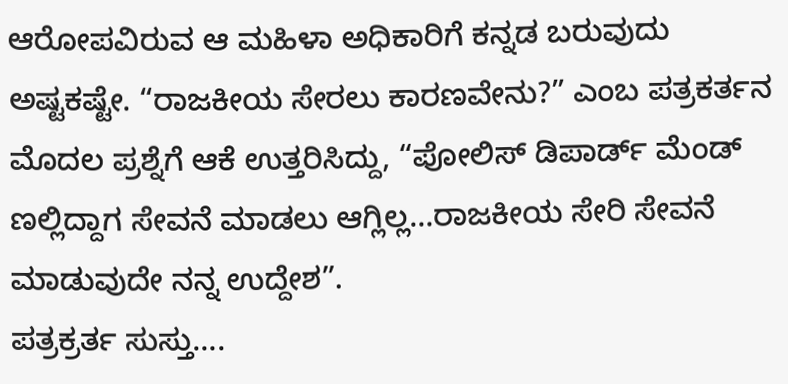ಆರೋಪವಿರುವ ಆ ಮಹಿಳಾ ಅಧಿಕಾರಿಗೆ ಕನ್ನಡ ಬರುವುದು ಅಷ್ಟಕಷ್ಟೇ. “ರಾಜಕೀಯ ಸೇರಲು ಕಾರಣವೇನು?” ಎಂಬ ಪತ್ರಕರ್ತನ ಮೊದಲ ಪ್ರಶ್ನೆಗೆ ಆಕೆ ಉತ್ತರಿಸಿದ್ದು, “ಪೋಲಿಸ್ ಡಿಪಾರ್ಡ್ ಮೆಂಡ್ ಣಲ್ಲಿದ್ದಾಗ ಸೇವನೆ ಮಾಡಲು ಆಗ್ಲಿಲ್ಲ…ರಾಜಕೀಯ ಸೇರಿ ಸೇವನೆ ಮಾಡುವುದೇ ನನ್ನ ಉದ್ದೇಶ”.
ಪತ್ರಕ್ರರ್ತ ಸುಸ್ತು….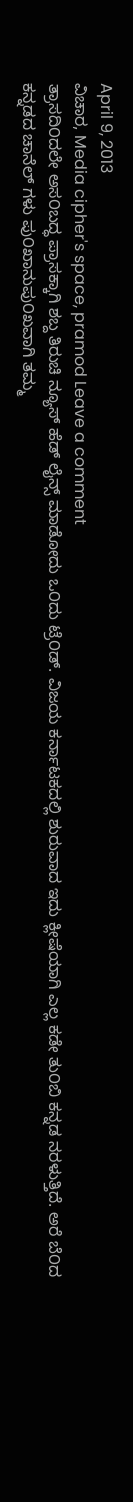April 9, 2013
ವಿಚಾರ, Media cipher's space, pramod Leave a comment
ತ್ರಾಸದಿ೦ದಲೇ ಅಸ೦ಬದ್ಧ ಪ್ರಾಸಕ್ಕಾಗಿ ಶಬ್ದ ತಿರುಚಿ ನ್ಯೂಸ್ ಹೆಡ್ ಲೈನ್ಸ್ ಮಾಡೋದು ಒ೦ದು ಟ್ರೆ೦ಡ್. ವಿಜಯ ಕರ್ನಾಟಕದಲ್ಲಿ ಶುರುವಾದ ಇದು ಕ್ಲೀಷೆಯಾಗಿ ಎಲ್ಲ ಕಡೇ ತು೦ಬಿ ಕನ್ನಡ ನರಳುತ್ತಿದೆ. ಅರೆ ಬೆ೦ದ ಕನ್ನಡದ ಚಾನೆಲ್ ಗಳು ಪು೦ಖಾನುಪು೦ಖವಾಗಿ ತಮ್ಮ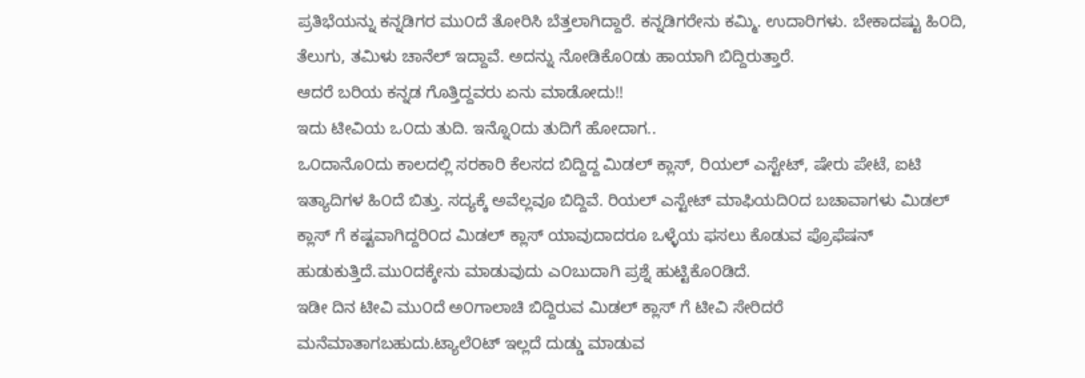ಪ್ರತಿಭೆಯನ್ನು ಕನ್ನಡಿಗರ ಮು೦ದೆ ತೋರಿಸಿ ಬೆತ್ತಲಾಗಿದ್ದಾರೆ. ಕನ್ನಡಿಗರೇನು ಕಮ್ಮಿ. ಉದಾರಿಗಳು. ಬೇಕಾದಷ್ಟು ಹಿ೦ದಿ, ತೆಲುಗು, ತಮಿಳು ಚಾನೆಲ್ ಇದ್ದಾವೆ. ಅದನ್ನು ನೋಡಿಕೊ೦ಡು ಹಾಯಾಗಿ ಬಿದ್ದಿರುತ್ತಾರೆ.
ಆದರೆ ಬರಿಯ ಕನ್ನಡ ಗೊತ್ತಿದ್ದವರು ಏನು ಮಾಡೋದು!!
ಇದು ಟೀವಿಯ ಒ೦ದು ತುದಿ. ಇನ್ನೊ೦ದು ತುದಿಗೆ ಹೋದಾಗ..
ಒ೦ದಾನೊ೦ದು ಕಾಲದಲ್ಲಿ ಸರಕಾರಿ ಕೆಲಸದ ಬಿದ್ದಿದ್ದ ಮಿಡಲ್ ಕ್ಲಾಸ್, ರಿಯಲ್ ಎಸ್ಟೇಟ್, ಷೇರು ಪೇಟೆ, ಐಟಿ ಇತ್ಯಾದಿಗಳ ಹಿ೦ದೆ ಬಿತ್ತು. ಸದ್ಯಕ್ಕೆ ಅವೆಲ್ಲವೂ ಬಿದ್ದಿವೆ. ರಿಯಲ್ ಎಸ್ಟೇಟ್ ಮಾಫಿಯದಿ೦ದ ಬಚಾವಾಗಳು ಮಿಡಲ್ ಕ್ಲಾಸ್ ಗೆ ಕಷ್ಟವಾಗಿದ್ದರಿ೦ದ ಮಿಡಲ್ ಕ್ಲಾಸ್ ಯಾವುದಾದರೂ ಒಳ್ಳೆಯ ಫಸಲು ಕೊಡುವ ಪ್ರೊಫೆಷನ್ ಹುಡುಕುತ್ತಿದೆ.ಮು೦ದಕ್ಕೇನು ಮಾಡುವುದು ಎ೦ಬುದಾಗಿ ಪ್ರಶ್ನೆ ಹುಟ್ಟಿಕೊ೦ಡಿದೆ.
ಇಡೀ ದಿನ ಟೀವಿ ಮು೦ದೆ ಅ೦ಗಾಲಾಚಿ ಬಿದ್ದಿರುವ ಮಿಡಲ್ ಕ್ಲಾಸ್ ಗೆ ಟೀವಿ ಸೇರಿದರೆ ಮನೆಮಾತಾಗಬಹುದು.ಟ್ಯಾಲೆ೦ಟ್ ಇಲ್ಲದೆ ದುಡ್ಡು ಮಾಡುವ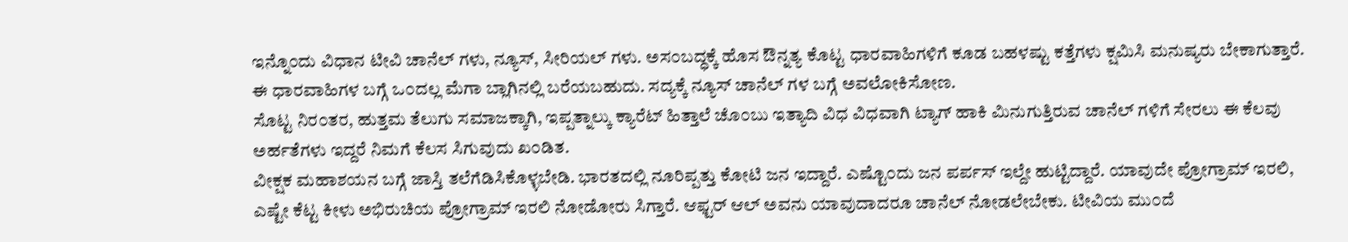ಇನ್ನೊ೦ದು ವಿಧಾನ ಟೀವಿ ಚಾನೆಲ್ ಗಳು, ನ್ಯೂಸ್, ಸೀರಿಯಲ್ ಗಳು. ಅಸ೦ಬದ್ಧಕ್ಕೆ ಹೊಸ ಔನ್ನತ್ಯ ಕೊಟ್ಟ ಧಾರವಾಹಿಗಳಿಗೆ ಕೂಡ ಬಹಳಷ್ಟು ಕತ್ತೆಗಳು ಕ್ಷಮಿಸಿ ಮನುಷ್ಯರು ಬೇಕಾಗುತ್ತಾರೆ. ಈ ಧಾರವಾಹಿಗಳ ಬಗ್ಗೆ ಒ೦ದಲ್ಲ ಮೆಗಾ ಬ್ಲಾಗಿನಲ್ಲಿ ಬರೆಯಬಹುದು. ಸದ್ಯಕ್ಕೆ ನ್ಯೂಸ್ ಚಾನೆಲ್ ಗಳ ಬಗ್ಗೆ ಅವಲೋಕಿಸೋಣ.
ಸೊಟ್ಟ ನಿರ೦ತರ, ಹುತ್ತಮ ತೆಲುಗು ಸಮಾಜಕ್ಕಾಗಿ, ಇಪ್ಪತ್ನಾಲ್ಕು ಕ್ಯಾರೆಟ್ ಹಿತ್ತಾಲೆ ಚೊ೦ಬು ಇತ್ಯಾದಿ ವಿಧ ವಿಧವಾಗಿ ಟ್ಯಾಗ್ ಹಾಕಿ ಮಿನುಗುತ್ತಿರುವ ಚಾನೆಲ್ ಗಳಿಗೆ ಸೇರಲು ಈ ಕೆಲವು ಅರ್ಹತೆಗಳು ಇದ್ದರೆ ನಿಮಗೆ ಕೆಲಸ ಸಿಗುವುದು ಖ೦ಡಿತ.
ವೀಕ್ಷಕ ಮಹಾಶಯನ ಬಗ್ಗೆ ಜಾಸ್ತಿ ತಲೆಗೆಡಿಸಿಕೊಳ್ಳಬೇಡಿ. ಭಾರತದಲ್ಲಿ ನೂರಿಪ್ಪತ್ತು ಕೋಟಿ ಜನ ಇದ್ದಾರೆ. ಎಷ್ಟೊ೦ದು ಜನ ಪರ್ಪಸ್ ಇಲ್ದೇ ಹುಟ್ಟಿದ್ದಾರೆ. ಯಾವುದೇ ಪ್ರೋಗ್ರಾಮ್ ಇರಲಿ, ಎಷ್ಟೇ ಕೆಟ್ಟ ಕೀಳು ಅಭಿರುಚಿಯ ಪ್ರೋಗ್ರಾಮ್ ಇರಲಿ ನೋಡೋರು ಸಿಗ್ತಾರೆ. ಆಫ್ಟರ್ ಆಲ್ ಅವನು ಯಾವುದಾದರೂ ಚಾನೆಲ್ ನೋಡಲೇಬೇಕು. ಟೀವಿಯ ಮು೦ದೆ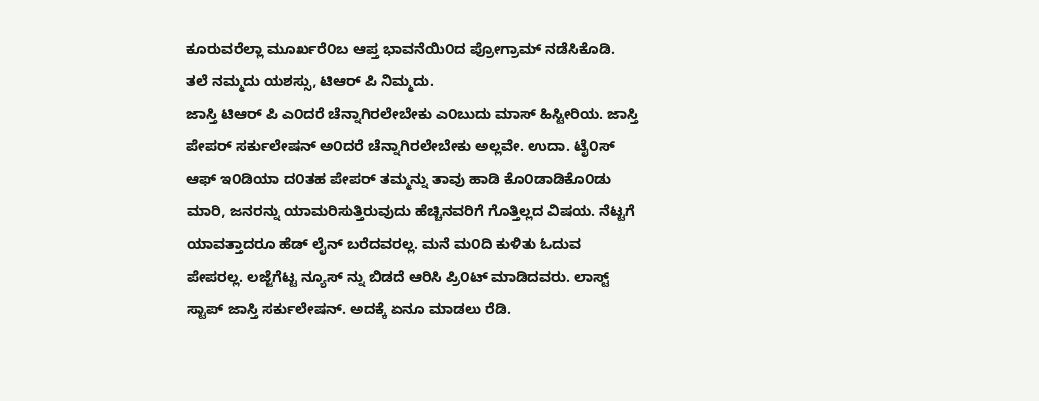ಕೂರುವರೆಲ್ಲಾ ಮೂರ್ಖರೆ೦ಬ ಆಪ್ತ ಭಾವನೆಯಿ೦ದ ಪ್ರೋಗ್ರಾಮ್ ನಡೆಸಿಕೊಡಿ. ತಲೆ ನಮ್ಮದು ಯಶಸ್ಸು, ಟಿಆರ್ ಪಿ ನಿಮ್ಮದು.
ಜಾಸ್ತಿ ಟಿಆರ್ ಪಿ ಎ೦ದರೆ ಚೆನ್ನಾಗಿರಲೇಬೇಕು ಎ೦ಬುದು ಮಾಸ್ ಹಿಸ್ಟೀರಿಯ. ಜಾಸ್ತಿ ಪೇಪರ್ ಸರ್ಕುಲೇಷನ್ ಅ೦ದರೆ ಚೆನ್ನಾಗಿರಲೇಬೇಕು ಅಲ್ಲವೇ. ಉದಾ. ಟೈ೦ಸ್ ಆಫ್ ಇ೦ಡಿಯಾ ದ೦ತಹ ಪೇಪರ್ ತಮ್ಮನ್ನು ತಾವು ಹಾಡಿ ಕೊ೦ಡಾಡಿಕೊ೦ಡು ಮಾರಿ, ಜನರನ್ನು ಯಾಮರಿಸುತ್ತಿರುವುದು ಹೆಚ್ಚಿನವರಿಗೆ ಗೊತ್ತಿಲ್ಲದ ವಿಷಯ. ನೆಟ್ಟಗೆ ಯಾವತ್ತಾದರೂ ಹೆಡ್ ಲೈನ್ ಬರೆದವರಲ್ಲ. ಮನೆ ಮ೦ದಿ ಕುಳಿತು ಓದುವ ಪೇಪರಲ್ಲ. ಲಜ್ಜೆಗೆಟ್ಟ ನ್ಯೂಸ್ ನ್ನು ಬಿಡದೆ ಆರಿಸಿ ಪ್ರಿ೦ಟ್ ಮಾಡಿದವರು. ಲಾಸ್ಟ್ ಸ್ಟಾಪ್ ಜಾಸ್ತಿ ಸರ್ಕುಲೇಷನ್. ಅದಕ್ಕೆ ಏನೂ ಮಾಡಲು ರೆಡಿ.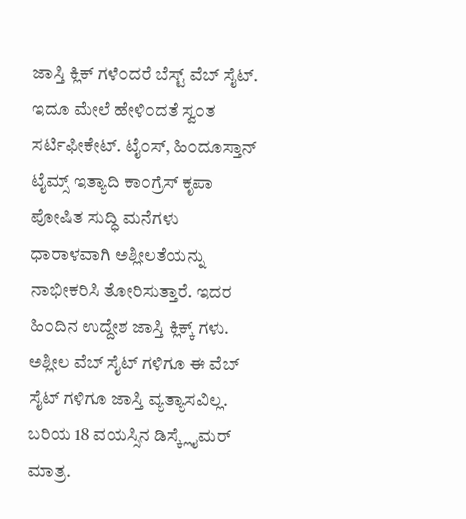ಜಾಸ್ತಿ ಕ್ಲಿಕ್ ಗಳೆ೦ದರೆ ಬೆಸ್ಟ್ ವೆಬ್ ಸೈಟ್. ಇದೂ ಮೇಲೆ ಹೇಳಿ೦ದತೆ ಸ್ವ೦ತ ಸರ್ಟಿಫೀಕೇಟ್. ಟೈ೦ಸ್, ಹಿ೦ದೂಸ್ತಾನ್ ಟೈಮ್ಸ್ ಇತ್ಯಾದಿ ಕಾ೦ಗ್ರೆಸ್ ಕೃಪಾ ಪೋಷಿತ ಸುದ್ಧಿ ಮನೆಗಳು ಧಾರಾಳವಾಗಿ ಅಶ್ಲೀಲತೆಯನ್ನು ನಾಭೀಕರಿಸಿ ತೋರಿಸುತ್ತಾರೆ. ಇದರ ಹಿ೦ದಿನ ಉದ್ದೇಶ ಜಾಸ್ತಿ ಕ್ಲಿಕ್ಕ್ ಗಳು. ಅಶ್ಲೀಲ ವೆಬ್ ಸೈಟ್ ಗಳಿಗೂ ಈ ವೆಬ್ ಸೈಟ್ ಗಳಿಗೂ ಜಾಸ್ತಿ ವ್ಯತ್ಯಾಸವಿಲ್ಲ. ಬರಿಯ 18 ವಯಸ್ಸಿನ ಡಿಸ್ಕ್ಲೈಮರ್ ಮಾತ್ರ.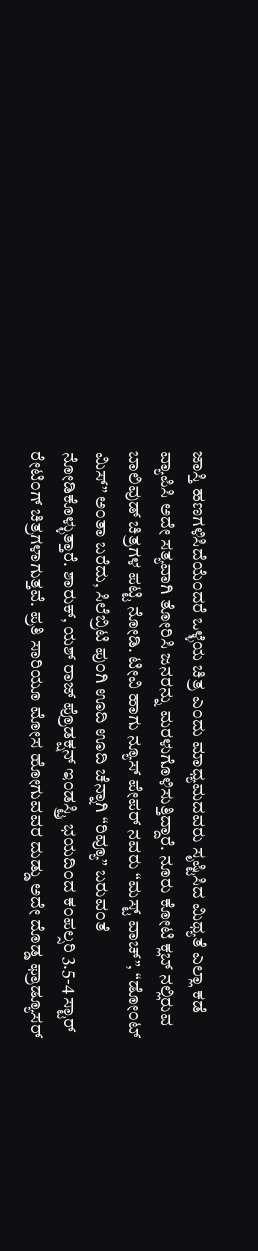ಜಾಸ್ತಿ ಹಣಗಳಿಸಿದೆಯೆ೦ದರೆ ಒಳ್ಳೆಯ ಚಿತ್ರ ಎ೦ದು ಮಾಧ್ಯಮದವರು ಸೃಷ್ಟಿಸಿದ ಮಿಥ್ಯತೆ ಎಲ್ಲಾ ಕಡೆ ವ್ಯಾಪಿಸಿ ಅದೇ ಸತ್ಯವಾಗಿ ತೋರಿಸಿ ಜನರನ್ನು ಮರಳುಗೊಳಿಸುತ್ತಿದ್ದಾರೆ. ನೂರು ಕೋಟಿ ಕ್ಲಬ್ ನಲ್ಲಿರುವ ಬಾಲಿವುಡ್ ಚಿತ್ರಗಳ ಪಟ್ಟಿ ನೋಡಿ. ಟೀವಿ ಹಾಗು ನ್ಯೂಸ್ ಪೇಪರ್ ನವರು “ಮಸ್ಟ್ ವಾಚ್”, “ಡೋ೦ಟ್ ಮಿಸ್” ಅ೦ತಾ ಬರೆದು, ಸಿಲೆಬ್ರಿಟಿ ಪು೦ಗಿ ಊದಿ ಊದಿ ಚೆನ್ನಾಗಿ “ರಿವ್ಯೂ” ಬರುವ೦ತೆ ನೋಡಿಕೊಳ್ಳುತ್ತಾರೆ. ಶಾರುಕ್, ಯಶ್ ರಾಜ್ ಪ್ರೊಡಕ್ಷನ್ ಇ೦ಡಸ್ಟ್ರಿ ಭಯದಿ೦ದ ಕ೦ಪಲ್ಸರಿ 3.5-4 ಸ್ಟಾರ್ ರೇಟಿ೦ಗ್ ಚಿತ್ರಗಳಾಗುತ್ತವೆ. ಪ್ರತಿ ಸಾರಿಯೂ ಮೋಸ ಹೋಗುವವರ ದುಡ್ಡು ಅದೇ ದೊಡ್ಡ ಫ್ರಾಡ್ಯೂಸರ್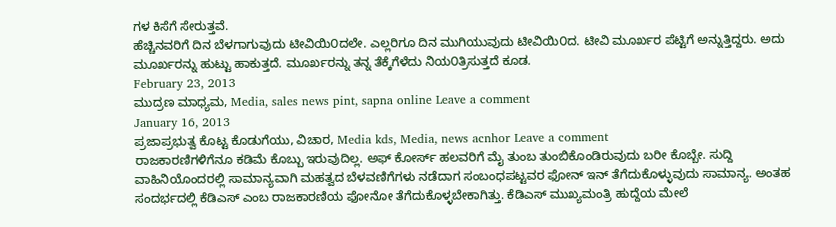ಗಳ ಕಿಸೆಗೆ ಸೇರುತ್ತವೆ.
ಹೆಚ್ಚಿನವರಿಗೆ ದಿನ ಬೆಳಗಾಗುವುದು ಟೀವಿಯಿ೦ದಲೇ. ಎಲ್ಲರಿಗೂ ದಿನ ಮುಗಿಯುವುದು ಟೀವಿಯಿ೦ದ. ಟೀವಿ ಮೂರ್ಖರ ಪೆಟ್ಟಿಗೆ ಅನ್ನುತ್ತಿದ್ದರು. ಅದು ಮೂರ್ಖರನ್ನು ಹುಟ್ಟು ಹಾಕುತ್ತದೆ. ಮೂರ್ಖರನ್ನು ತನ್ನ ತೆಕ್ಕೆಗೆಳೆದು ನಿಯ೦ತ್ರಿಸುತ್ತದೆ ಕೂಡ.
February 23, 2013
ಮುದ್ರಣ ಮಾಧ್ಯಮ, Media, sales news pint, sapna online Leave a comment
January 16, 2013
ಪ್ರಜಾಪ್ರಭುತ್ವ ಕೊಟ್ಟ ಕೊಡುಗೆಯು, ವಿಚಾರ, Media kds, Media, news acnhor Leave a comment
ರಾಜಕಾರಣಿಗಳಿಗೆನೂ ಕಡಿಮೆ ಕೊಬ್ಬು ಇರುವುದಿಲ್ಲ. ಅಫ್ ಕೋರ್ಸ್ ಹಲವರಿಗೆ ಮೈ ತುಂಬ ತುಂಬಿಕೊಂಡಿರುವುದು ಬರೀ ಕೊಬ್ಬೇ. ಸುದ್ದಿ ವಾಹಿನಿಯೊಂದರಲ್ಲಿ ಸಾಮಾನ್ಯವಾಗಿ ಮಹತ್ವದ ಬೆಳವಣಿಗೆಗಳು ನಡೆದಾಗ ಸಂಬಂಧಪಟ್ಟವರ ಫೋನ್ ಇನ್ ತೆಗೆದುಕೊಳ್ಳುವುದು ಸಾಮಾನ್ಯ. ಅಂತಹ ಸಂದರ್ಭದಲ್ಲಿ ಕೆಡಿಎಸ್ ಎಂಬ ರಾಜಕಾರಣಿಯ ಫೋನೋ ತೆಗೆದುಕೊಳ್ಳಬೇಕಾಗಿತ್ತು. ಕೆಡಿಎಸ್ ಮುಖ್ಯಮಂತ್ರಿ ಹುದ್ದೆಯ ಮೇಲೆ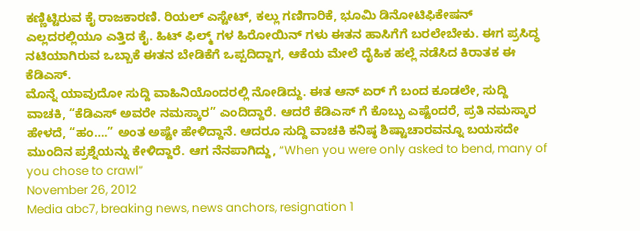ಕಣ್ಣಿಟ್ಟಿರುವ ಕೈ ರಾಜಕಾರಣಿ. ರಿಯಲ್ ಎಸ್ಟೇಟ್, ಕಲ್ಲು ಗಣಿಗಾರಿಕೆ, ಭೂಮಿ ಡಿನೋಟಿಫಿಕೇಷನ್ ಎಲ್ಲದರಲ್ಲಿಯೂ ಎತ್ತಿದ ಕೈ. ಹಿಟ್ ಫಿಲ್ಮ್ ಗಳ ಹಿರೋಯಿನ್ ಗಳು ಈತನ ಹಾಸಿಗೆಗೆ ಬರಲೇಬೇಕು. ಈಗ ಪ್ರಸಿದ್ಧ ನಟಿಯಾಗಿರುವ ಒಬ್ಬಾಕೆ ಈತನ ಬೇಡಿಕೆಗೆ ಒಪ್ಪದಿದ್ದಾಗ, ಆಕೆಯ ಮೇಲೆ ದೈಹಿಕ ಹಲ್ಲೆ ನಡೆಸಿದ ಕಿರಾತಕ ಈ ಕೆಡಿಎಸ್.
ಮೊನ್ನೆ ಯಾವುದೋ ಸುದ್ದಿ ವಾಹಿನಿಯೊಂದರಲ್ಲಿ ನೋಡಿದ್ದು. ಈತ ಆನ್ ಏರ್ ಗೆ ಬಂದ ಕೂಡಲೇ, ಸುದ್ದಿ ವಾಚಕಿ, “ಕೆಡಿಎಸ್ ಅವರೇ ನಮಸ್ಕಾರ” ಎಂದಿದ್ದಾರೆ. ಆದರೆ ಕೆಡಿಎಸ್ ಗೆ ಕೊಬ್ಬು ಎಷ್ಟೆಂದರೆ, ಪ್ರತಿ ನಮಸ್ಕಾರ ಹೇಳದೆ, “ಹಂ….” ಅಂತ ಅಷ್ಟೇ ಹೇಳಿದ್ದಾನೆ. ಆದರೂ ಸುದ್ದಿ ವಾಚಕಿ ಕನಿಷ್ಠ ಶಿಷ್ಟಾಚಾರವನ್ನೂ ಬಯಸದೇ ಮುಂದಿನ ಪ್ರಶ್ನೆಯನ್ನು ಕೇಳಿದ್ದಾರೆ. ಆಗ ನೆನಪಾಗಿದ್ದು, “When you were only asked to bend, many of you chose to crawl”
November 26, 2012
Media abc7, breaking news, news anchors, resignation 1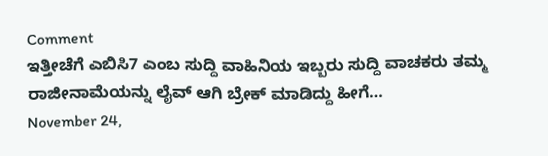Comment
ಇತ್ತೀಚೆಗೆ ಎಬಿಸಿ7 ಎಂಬ ಸುದ್ದಿ ವಾಹಿನಿಯ ಇಬ್ಬರು ಸುದ್ದಿ ವಾಚಕರು ತಮ್ಮ ರಾಜೀನಾಮೆಯನ್ನು ಲೈವ್ ಆಗಿ ಬ್ರೇಕ್ ಮಾಡಿದ್ದು ಹೀಗೆ…
November 24,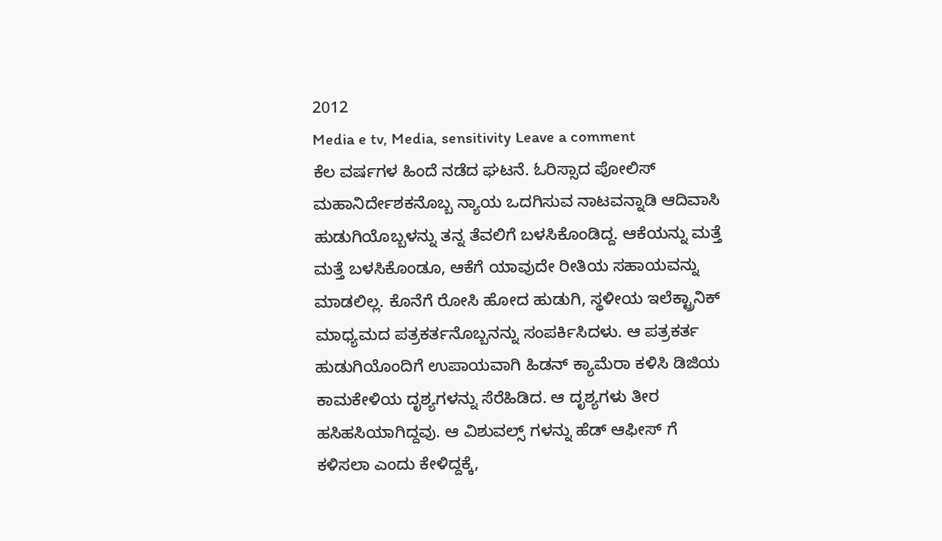2012
Media e tv, Media, sensitivity Leave a comment
ಕೆಲ ವರ್ಷಗಳ ಹಿಂದೆ ನಡೆದ ಘಟನೆ. ಓರಿಸ್ಸಾದ ಪೋಲಿಸ್ ಮಹಾನಿರ್ದೇಶಕನೊಬ್ಬ ನ್ಯಾಯ ಒದಗಿಸುವ ನಾಟವನ್ನಾಡಿ ಆದಿವಾಸಿ ಹುಡುಗಿಯೊಬ್ಬಳನ್ನು ತನ್ನ ತೆವಲಿಗೆ ಬಳಸಿಕೊಂಡಿದ್ದ. ಆಕೆಯನ್ನು ಮತ್ತೆ ಮತ್ತೆ ಬಳಸಿಕೊಂಡೂ, ಆಕೆಗೆ ಯಾವುದೇ ರೀತಿಯ ಸಹಾಯವನ್ನು ಮಾಡಲಿಲ್ಲ. ಕೊನೆಗೆ ರೋಸಿ ಹೋದ ಹುಡುಗಿ, ಸ್ಥಳೀಯ ಇಲೆಕ್ಟ್ರಾನಿಕ್ ಮಾಧ್ಯಮದ ಪತ್ರಕರ್ತನೊಬ್ಬನನ್ನು ಸಂಪರ್ಕಿಸಿದಳು. ಆ ಪತ್ರಕರ್ತ ಹುಡುಗಿಯೊಂದಿಗೆ ಉಪಾಯವಾಗಿ ಹಿಡನ್ ಕ್ಯಾಮೆರಾ ಕಳಿಸಿ ಡಿಜಿಯ ಕಾಮಕೇಳಿಯ ದೃಶ್ಯಗಳನ್ನು ಸೆರೆಹಿಡಿದ. ಆ ದೃಶ್ಯಗಳು ತೀರ ಹಸಿಹಸಿಯಾಗಿದ್ದವು. ಆ ವಿಶುವಲ್ಸ್ ಗಳನ್ನು ಹೆಡ್ ಆಫೀಸ್ ಗೆ ಕಳಿಸಲಾ ಎಂದು ಕೇಳಿದ್ದಕ್ಕೆ,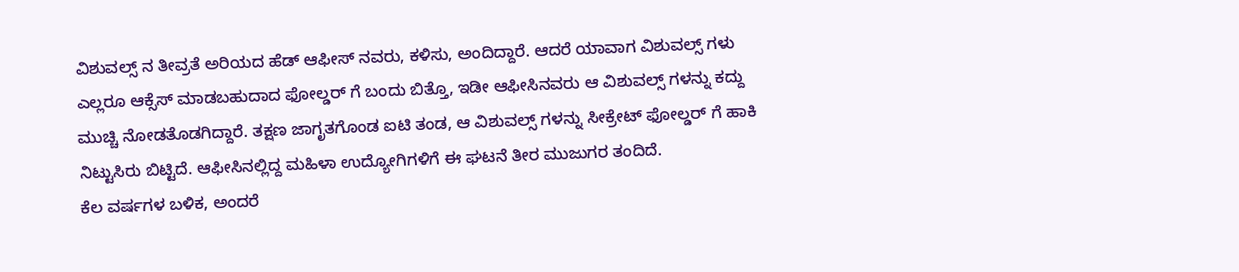ವಿಶುವಲ್ಸ್ ನ ತೀವ್ರತೆ ಅರಿಯದ ಹೆಡ್ ಆಫೀಸ್ ನವರು, ಕಳಿಸು, ಅಂದಿದ್ದಾರೆ. ಆದರೆ ಯಾವಾಗ ವಿಶುವಲ್ಸ್ ಗಳು ಎಲ್ಲರೂ ಆಕ್ಸೆಸ್ ಮಾಡಬಹುದಾದ ಫೋಲ್ಡರ್ ಗೆ ಬಂದು ಬಿತ್ತೊ, ಇಡೀ ಆಫೀಸಿನವರು ಆ ವಿಶುವಲ್ಸ್ ಗಳನ್ನು ಕದ್ದು ಮುಚ್ಚಿ ನೋಡತೊಡಗಿದ್ದಾರೆ. ತಕ್ಷಣ ಜಾಗೃತಗೊಂಡ ಐಟಿ ತಂಡ, ಆ ವಿಶುವಲ್ಸ್ ಗಳನ್ನು ಸೀಕ್ರೇಟ್ ಫೋಲ್ಡರ್ ಗೆ ಹಾಕಿ ನಿಟ್ಟುಸಿರು ಬಿಟ್ಟಿದೆ. ಆಫೀಸಿನಲ್ಲಿದ್ದ ಮಹಿಳಾ ಉದ್ಯೋಗಿಗಳಿಗೆ ಈ ಘಟನೆ ತೀರ ಮುಜುಗರ ತಂದಿದೆ.
ಕೆಲ ವರ್ಷಗಳ ಬಳಿಕ, ಅಂದರೆ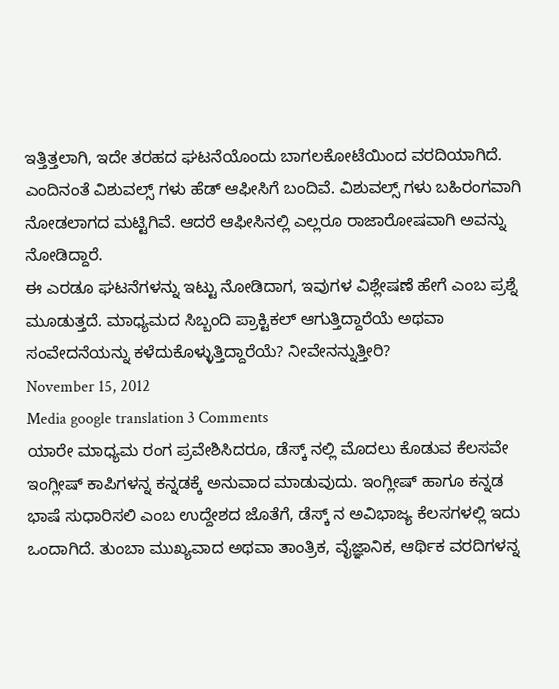ಇತ್ತಿತ್ತಲಾಗಿ, ಇದೇ ತರಹದ ಘಟನೆಯೊಂದು ಬಾಗಲಕೋಟೆಯಿಂದ ವರದಿಯಾಗಿದೆ. ಎಂದಿನಂತೆ ವಿಶುವಲ್ಸ್ ಗಳು ಹೆಡ್ ಆಫೀಸಿಗೆ ಬಂದಿವೆ. ವಿಶುವಲ್ಸ್ ಗಳು ಬಹಿರಂಗವಾಗಿ ನೋಡಲಾಗದ ಮಟ್ಟಿಗಿವೆ. ಆದರೆ ಆಫೀಸಿನಲ್ಲಿ ಎಲ್ಲರೂ ರಾಜಾರೋಷವಾಗಿ ಅವನ್ನು ನೋಡಿದ್ದಾರೆ.
ಈ ಎರಡೂ ಘಟನೆಗಳನ್ನು ಇಟ್ಟು ನೋಡಿದಾಗ, ಇವುಗಳ ವಿಶ್ಲೇಷಣೆ ಹೇಗೆ ಎಂಬ ಪ್ರಶ್ನೆ ಮೂಡುತ್ತದೆ. ಮಾಧ್ಯಮದ ಸಿಬ್ಬಂದಿ ಪ್ರಾಕ್ಟಿಕಲ್ ಆಗುತ್ತಿದ್ದಾರೆಯೆ ಅಥವಾ ಸಂವೇದನೆಯನ್ನು ಕಳೆದುಕೊಳ್ಳುತ್ತಿದ್ದಾರೆಯೆ? ನೀವೇನನ್ನುತ್ತೀರಿ?
November 15, 2012
Media google translation 3 Comments
ಯಾರೇ ಮಾಧ್ಯಮ ರಂಗ ಪ್ರವೇಶಿಸಿದರೂ, ಡೆಸ್ಕ್ ನಲ್ಲಿ ಮೊದಲು ಕೊಡುವ ಕೆಲಸವೇ ಇಂಗ್ಲೀಷ್ ಕಾಪಿಗಳನ್ನ ಕನ್ನಡಕ್ಕೆ ಅನುವಾದ ಮಾಡುವುದು. ಇಂಗ್ಲೀಷ್ ಹಾಗೂ ಕನ್ನಡ ಭಾಷೆ ಸುಧಾರಿಸಲಿ ಎಂಬ ಉದ್ದೇಶದ ಜೊತೆಗೆ, ಡೆಸ್ಕ್ ನ ಅವಿಭಾಜ್ಯ ಕೆಲಸಗಳಲ್ಲಿ ಇದು ಒಂದಾಗಿದೆ. ತುಂಬಾ ಮುಖ್ಯವಾದ ಅಥವಾ ತಾಂತ್ರಿಕ, ವೈಜ್ಞಾನಿಕ, ಆರ್ಥಿಕ ವರದಿಗಳನ್ನ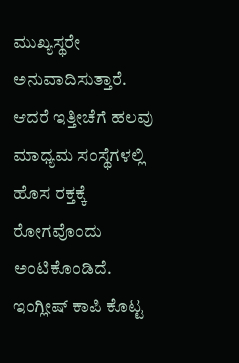ಮುಖ್ಯಸ್ಥರೇ ಅನುವಾದಿಸುತ್ತಾರೆ.
ಆದರೆ ಇತ್ತೀಚೆಗೆ ಹಲವು ಮಾಧ್ಯಮ ಸಂಸ್ಥೆಗಳಲ್ಲಿ ಹೊಸ ರಕ್ತಕ್ಕೆ ರೋಗವೊಂದು ಅಂಟಿಕೊಂಡಿದೆ. ಇಂಗ್ಲೀಷ್ ಕಾಪಿ ಕೊಟ್ಟ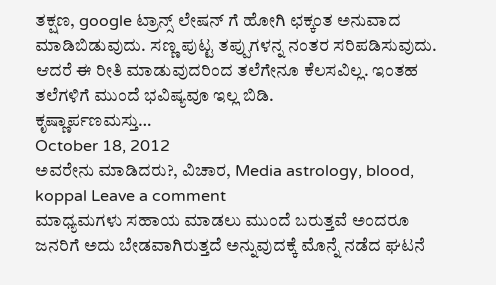ತಕ್ಷಣ, google ಟ್ರಾನ್ಸ್ ಲೇಷನ್ ಗೆ ಹೋಗಿ ಛಕ್ಕಂತ ಅನುವಾದ ಮಾಡಿಬಿಡುವುದು. ಸಣ್ಣ ಪುಟ್ಟ ತಪ್ಪುಗಳನ್ನ ನಂತರ ಸರಿಪಡಿಸುವುದು. ಆದರೆ ಈ ರೀತಿ ಮಾಡುವುದರಿಂದ ತಲೆಗೇನೂ ಕೆಲಸವಿಲ್ಲ. ಇಂತಹ ತಲೆಗಳಿಗೆ ಮುಂದೆ ಭವಿಷ್ಯವೂ ಇಲ್ಲ ಬಿಡಿ.
ಕೃಷ್ಣಾರ್ಪಣಮಸ್ತು…
October 18, 2012
ಅವರೇನು ಮಾಡಿದರು?, ವಿಚಾರ, Media astrology, blood, koppal Leave a comment
ಮಾಧ್ಯಮಗಳು ಸಹಾಯ ಮಾಡಲು ಮುಂದೆ ಬರುತ್ತವೆ ಅಂದರೂ ಜನರಿಗೆ ಅದು ಬೇಡವಾಗಿರುತ್ತದೆ ಅನ್ನುವುದಕ್ಕೆ ಮೊನ್ನೆ ನಡೆದ ಘಟನೆ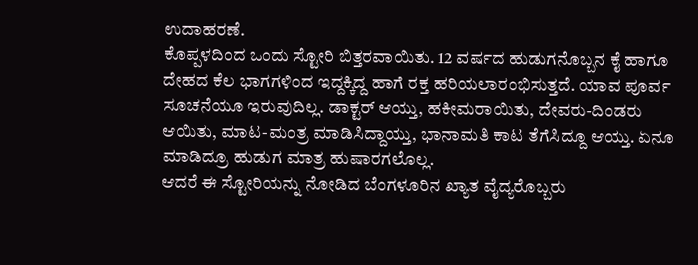ಉದಾಹರಣೆ.
ಕೊಪ್ಪಳದಿಂದ ಒಂದು ಸ್ಟೋರಿ ಬಿತ್ತರವಾಯಿತು. 12 ವರ್ಷದ ಹುಡುಗನೊಬ್ಬನ ಕೈ ಹಾಗೂ ದೇಹದ ಕೆಲ ಭಾಗಗಳಿಂದ ಇದ್ದಕ್ಕಿದ್ದ ಹಾಗೆ ರಕ್ತ ಹರಿಯಲಾರಂಭಿಸುತ್ತದೆ. ಯಾವ ಪೂರ್ವ ಸೂಚನೆಯೂ ಇರುವುದಿಲ್ಲ. ಡಾಕ್ಟರ್ ಆಯ್ತು, ಹಕೀಮರಾಯಿತು, ದೇವರು-ದಿಂಡರು ಆಯಿತು, ಮಾಟ-ಮಂತ್ರ ಮಾಡಿಸಿದ್ದಾಯ್ತು, ಭಾನಾಮತಿ ಕಾಟ ತೆಗೆಸಿದ್ದೂ ಆಯ್ತು. ಏನೂ ಮಾಡಿದ್ರೂ ಹುಡುಗ ಮಾತ್ರ ಹುಷಾರಗಲೊಲ್ಲ.
ಆದರೆ ಈ ಸ್ಟೋರಿಯನ್ನು ನೋಡಿದ ಬೆಂಗಳೂರಿನ ಖ್ಯಾತ ವೈದ್ಯರೊಬ್ಬರು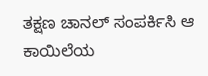ತಕ್ಷಣ ಚಾನಲ್ ಸಂಪರ್ಕಿಸಿ ಆ ಕಾಯಿಲೆಯ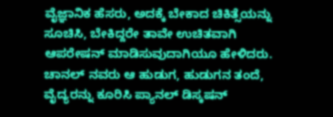ವೈಜ್ಞಾನಿಕ ಹೆಸರು, ಅದಕ್ಕೆ ಬೇಕಾದ ಚಿಕಿತ್ಸೆಯನ್ನು ಸೂಚಿಸಿ, ಬೇಕಿದ್ದರೇ ತಾವೇ ಉಚಿತವಾಗಿ ಆಪರೇಷನ್ ಮಾಡಿಸುವುದಾಗಿಯೂ ಹೇಳಿದರು. ಚಾನಲ್ ನವರು ಆ ಹುಡುಗ, ಹುಡುಗನ ತಂದೆ, ವೈದ್ಯರನ್ನು ಕೂರಿಸಿ ಪ್ಯಾನಲ್ ಡಿಸ್ಕಷನ್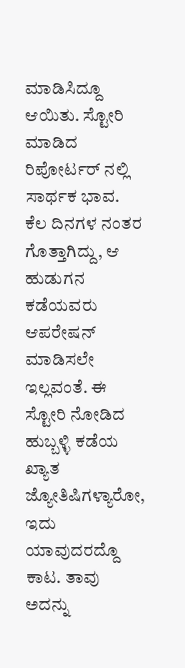ಮಾಡಿಸಿದ್ದೂ ಆಯಿತು. ಸ್ಟೋರಿ ಮಾಡಿದ ರಿಪೋರ್ಟರ್ ನಲ್ಲಿ ಸಾರ್ಥಕ ಭಾವ.
ಕೆಲ ದಿನಗಳ ನಂತರ ಗೊತ್ತಾಗಿದ್ದು, ಆ ಹುಡುಗನ ಕಡೆಯವರು ಆಪರೇಷನ್ ಮಾಡಿಸಲೇ ಇಲ್ಲವಂತೆ. ಈ ಸ್ಟೋರಿ ನೋಡಿದ ಹುಬ್ಬಳ್ಳಿ ಕಡೆಯ ಖ್ಯಾತ ಜ್ಯೋತಿಷಿಗಳ್ಯಾರೋ, ಇದು ಯಾವುದರದ್ದೊ ಕಾಟ. ತಾವು ಅದನ್ನು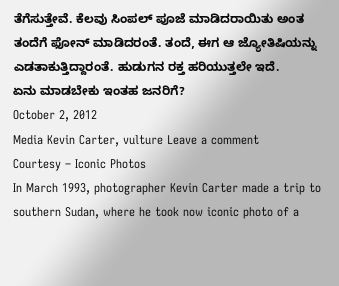ತೆಗೆಸುತ್ತೇವೆ. ಕೆಲವು ಸಿಂಪಲ್ ಪೂಜೆ ಮಾಡಿದರಾಯಿತು ಅಂತ ತಂದೆಗೆ ಫೋನ್ ಮಾಡಿದರಂತೆ. ತಂದೆ, ಈಗ ಆ ಜ್ಯೋತಿಷಿಯನ್ನು ಎಡತಾಕುತ್ತಿದ್ದಾರಂತೆ. ಹುಡುಗನ ರಕ್ತ ಹರಿಯುತ್ತಲೇ ಇದೆ.
ಏನು ಮಾಡಬೇಕು ಇಂತಹ ಜನರಿಗೆ?
October 2, 2012
Media Kevin Carter, vulture Leave a comment
Courtesy – Iconic Photos
In March 1993, photographer Kevin Carter made a trip to southern Sudan, where he took now iconic photo of a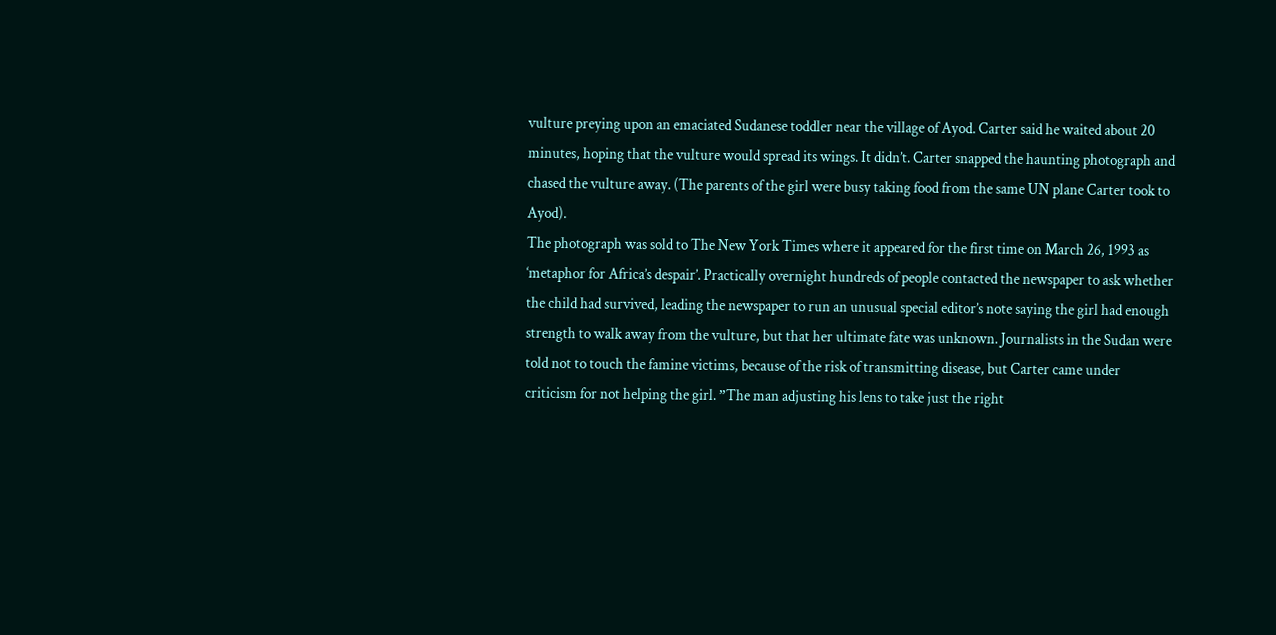vulture preying upon an emaciated Sudanese toddler near the village of Ayod. Carter said he waited about 20 minutes, hoping that the vulture would spread its wings. It didn’t. Carter snapped the haunting photograph and chased the vulture away. (The parents of the girl were busy taking food from the same UN plane Carter took to Ayod).
The photograph was sold to The New York Times where it appeared for the first time on March 26, 1993 as ‘metaphor for Africa’s despair’. Practically overnight hundreds of people contacted the newspaper to ask whether the child had survived, leading the newspaper to run an unusual special editor’s note saying the girl had enough strength to walk away from the vulture, but that her ultimate fate was unknown. Journalists in the Sudan were told not to touch the famine victims, because of the risk of transmitting disease, but Carter came under criticism for not helping the girl. ”The man adjusting his lens to take just the right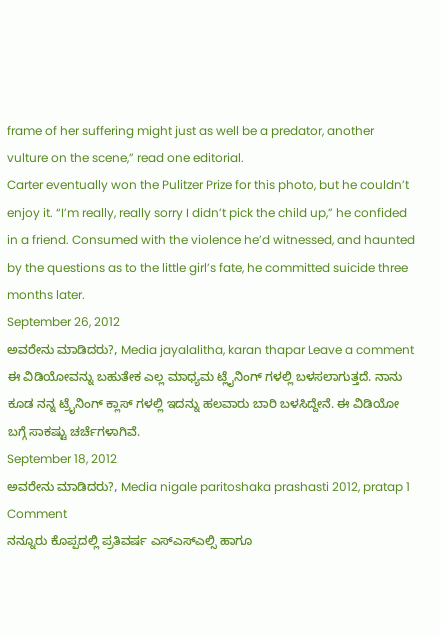frame of her suffering might just as well be a predator, another vulture on the scene,” read one editorial.
Carter eventually won the Pulitzer Prize for this photo, but he couldn’t enjoy it. “I’m really, really sorry I didn’t pick the child up,” he confided in a friend. Consumed with the violence he’d witnessed, and haunted by the questions as to the little girl’s fate, he committed suicide three months later.
September 26, 2012
ಅವರೇನು ಮಾಡಿದರು?, Media jayalalitha, karan thapar Leave a comment
ಈ ವಿಡಿಯೋವನ್ನು ಬಹುತೇಕ ಎಲ್ಲ ಮಾಧ್ಯಮ ಟ್ಲೈನಿಂಗ್ ಗಳಲ್ಲಿ ಬಳಸಲಾಗುತ್ತದೆ. ನಾನು ಕೂಡ ನನ್ನ ಟ್ರೈನಿಂಗ್ ಕ್ಲಾಸ್ ಗಳಲ್ಲಿ ಇದನ್ನು ಹಲವಾರು ಬಾರಿ ಬಳಸಿದ್ದೇನೆ. ಈ ವಿಡಿಯೋ ಬಗ್ಗೆ ಸಾಕಷ್ಟು ಚರ್ಚೆಗಳಾಗಿವೆ.
September 18, 2012
ಅವರೇನು ಮಾಡಿದರು?, Media nigale paritoshaka prashasti 2012, pratap 1 Comment
ನನ್ನೂರು ಕೊಪ್ಪದಲ್ಲಿ ಪ್ರತಿವರ್ಷ ಎಸ್ಎಸ್ಎಲ್ಸಿ ಹಾಗೂ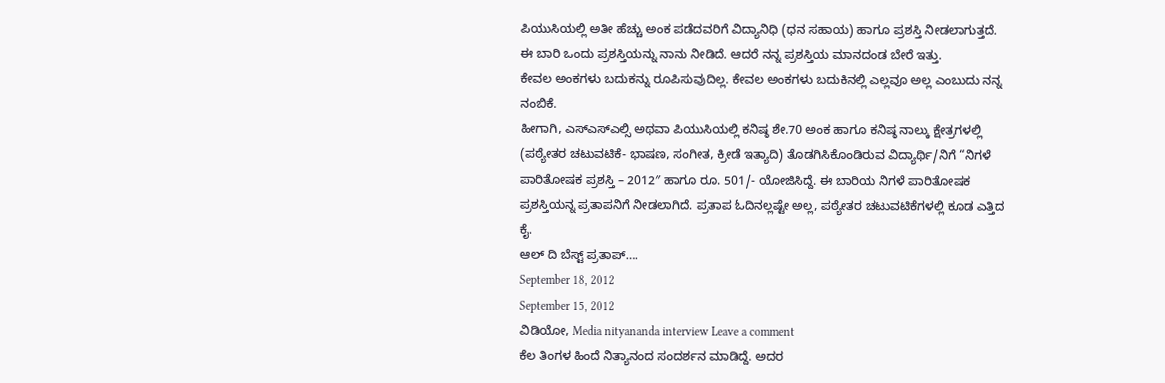ಪಿಯುಸಿಯಲ್ಲಿ ಅತೀ ಹೆಚ್ಚು ಅಂಕ ಪಡೆದವರಿಗೆ ವಿದ್ಯಾನಿಧಿ (ಧನ ಸಹಾಯ) ಹಾಗೂ ಪ್ರಶಸ್ತಿ ನೀಡಲಾಗುತ್ತದೆ. ಈ ಬಾರಿ ಒಂದು ಪ್ರಶಸ್ತಿಯನ್ನು ನಾನು ನೀಡಿದೆ. ಆದರೆ ನನ್ನ ಪ್ರಶಸ್ತಿಯ ಮಾನದಂಡ ಬೇರೆ ಇತ್ತು.
ಕೇವಲ ಅಂಕಗಳು ಬದುಕನ್ನು ರೂಪಿಸುವುದಿಲ್ಲ. ಕೇವಲ ಅಂಕಗಳು ಬದುಕಿನಲ್ಲಿ ಎಲ್ಲವೂ ಅಲ್ಲ ಎಂಬುದು ನನ್ನ ನಂಬಿಕೆ.
ಹೀಗಾಗಿ, ಎಸ್ಎಸ್ಎಲ್ಸಿ ಅಥವಾ ಪಿಯುಸಿಯಲ್ಲಿ ಕನಿಷ್ಠ ಶೇ.70 ಅಂಕ ಹಾಗೂ ಕನಿಷ್ಠ ನಾಲ್ಕು ಕ್ಷೇತ್ರಗಳಲ್ಲಿ (ಪಠ್ಯೇತರ ಚಟುವಟಿಕೆ- ಭಾಷಣ, ಸಂಗೀತ, ಕ್ರೀಡೆ ಇತ್ಯಾದಿ) ತೊಡಗಿಸಿಕೊಂಡಿರುವ ವಿದ್ಯಾರ್ಥಿ/ನಿಗೆ “ನಿಗಳೆ ಪಾರಿತೋಷಕ ಪ್ರಶಸ್ತಿ – 2012″ ಹಾಗೂ ರೂ. 501/- ಯೋಜಿಸಿದ್ದೆ. ಈ ಬಾರಿಯ ನಿಗಳೆ ಪಾರಿತೋಷಕ ಪ್ರಶಸ್ತಿಯನ್ನ ಪ್ರತಾಪನಿಗೆ ನೀಡಲಾಗಿದೆ. ಪ್ರತಾಪ ಓದಿನಲ್ಲಷ್ಟೇ ಅಲ್ಲ, ಪಠ್ಯೇತರ ಚಟುವಟಿಕೆಗಳಲ್ಲಿ ಕೂಡ ಎತ್ತಿದ ಕೈ.
ಆಲ್ ದಿ ಬೆಸ್ಟ್ ಪ್ರತಾಪ್….
September 18, 2012
September 15, 2012
ವಿಡಿಯೋ, Media nityananda interview Leave a comment
ಕೆಲ ತಿಂಗಳ ಹಿಂದೆ ನಿತ್ಯಾನಂದ ಸಂದರ್ಶನ ಮಾಡಿದ್ದೆ. ಅದರ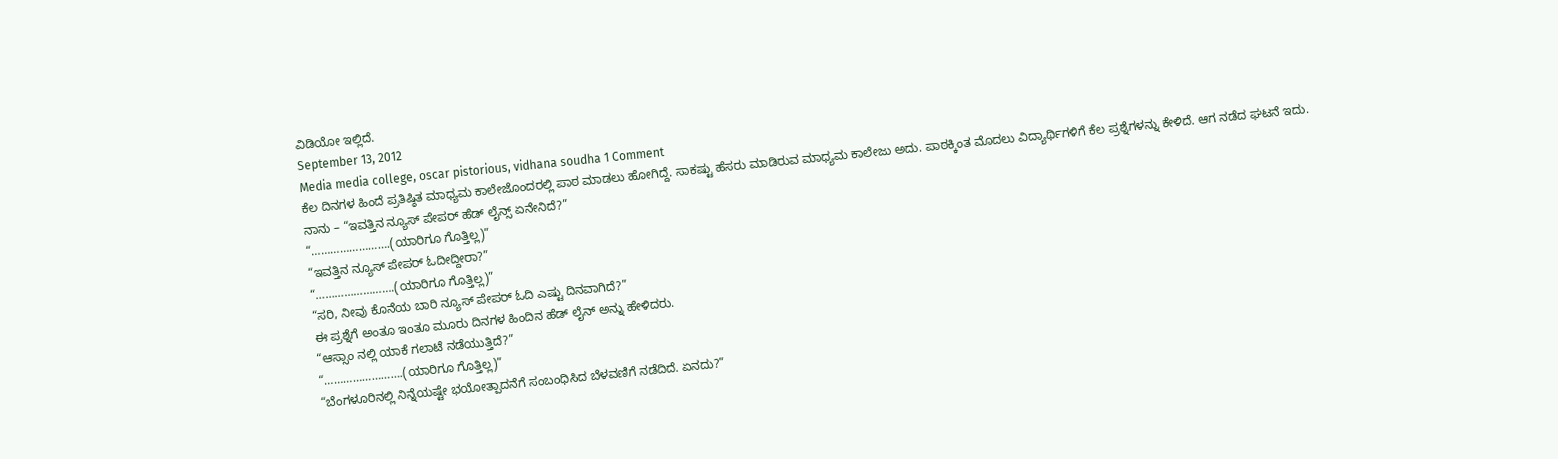ವಿಡಿಯೋ ಇಲ್ಲಿದೆ.
September 13, 2012
Media media college, oscar pistorious, vidhana soudha 1 Comment
ಕೆಲ ದಿನಗಳ ಹಿಂದೆ ಪ್ರತಿಷ್ಠಿತ ಮಾಧ್ಯಮ ಕಾಲೇಜೊಂದರಲ್ಲಿ ಪಾಠ ಮಾಡಲು ಹೋಗಿದ್ದೆ. ಸಾಕಷ್ಟು ಹೆಸರು ಮಾಡಿರುವ ಮಾಧ್ಯಮ ಕಾಲೇಜು ಅದು. ಪಾಠಕ್ಕಿಂತ ಮೊದಲು ವಿದ್ಯಾರ್ಥಿಗಳಿಗೆ ಕೆಲ ಪ್ರಶ್ನೆಗಳನ್ನು ಕೇಳಿದೆ. ಆಗ ನಡೆದ ಘಟನೆ ಇದು.
ನಾನು – “ಇವತ್ತಿನ ನ್ಯೂಸ್ ಪೇಪರ್ ಹೆಡ್ ಲೈನ್ಸ್ ಏನೇನಿದೆ?”
“…………………….(ಯಾರಿಗೂ ಗೊತ್ತಿಲ್ಲ)”
“ಇವತ್ತಿನ ನ್ಯೂಸ್ ಪೇಪರ್ ಓದೀದ್ದೀರಾ?”
“…………………….(ಯಾರಿಗೂ ಗೊತ್ತಿಲ್ಲ)”
“ಸರಿ, ನೀವು ಕೊನೆಯ ಬಾರಿ ನ್ಯೂಸ್ ಪೇಪರ್ ಓದಿ ಎಷ್ಟು ದಿನವಾಗಿದೆ?”
ಈ ಪ್ರಶ್ನೆಗೆ ಅಂತೂ ಇಂತೂ ಮೂರು ದಿನಗಳ ಹಿಂದಿನ ಹೆಡ್ ಲೈನ್ ಅನ್ನು ಹೇಳಿದರು.
“ಆಸ್ಸಾಂ ನಲ್ಲಿ ಯಾಕೆ ಗಲಾಟೆ ನಡೆಯುತ್ತಿದೆ?”
“…………………….(ಯಾರಿಗೂ ಗೊತ್ತಿಲ್ಲ)”
“ಬೆಂಗಳೂರಿನಲ್ಲಿ ನಿನ್ನೆಯಷ್ಟೇ ಭಯೋತ್ಪಾದನೆಗೆ ಸಂಬಂಧಿಸಿದ ಬೆಳವಣಿಗೆ ನಡೆದಿದೆ. ಏನದು?”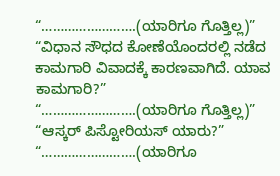“…………………….(ಯಾರಿಗೂ ಗೊತ್ತಿಲ್ಲ)”
“ವಿಧಾನ ಸೌಧದ ಕೋಣೆಯೊಂದರಲ್ಲಿ ನಡೆದ ಕಾಮಗಾರಿ ವಿವಾದಕ್ಕೆ ಕಾರಣವಾಗಿದೆ. ಯಾವ ಕಾಮಗಾರಿ?”
“…………………….(ಯಾರಿಗೂ ಗೊತ್ತಿಲ್ಲ)”
“ಆಸ್ಕರ್ ಪಿಸ್ಟೋರಿಯಸ್ ಯಾರು?”
“…………………….(ಯಾರಿಗೂ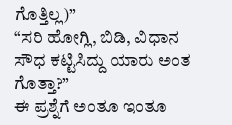ಗೊತ್ತಿಲ್ಲ)”
“ಸರಿ ಹೋಗ್ಲಿ, ಬಿಡಿ, ವಿಧಾನ ಸೌಧ ಕಟ್ಟಿಸಿದ್ದು ಯಾರು ಅಂತ ಗೊತ್ತಾ?”
ಈ ಪ್ರಶ್ನೆಗೆ ಅಂತೂ ಇಂತೂ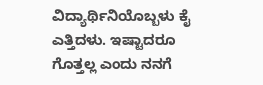ವಿದ್ಯಾರ್ಥಿನಿಯೊಬ್ಬಳು ಕೈ ಎತ್ತಿದಳು. ಇಷ್ಟಾದರೂ ಗೊತ್ತಲ್ಲ ಎಂದು ನನಗೆ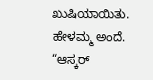ಖುಷಿಯಾಯಿತು. ಹೇಳಮ್ಮ ಅಂದೆ.
“ಆಸ್ಕರ್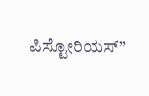ಪಿಸ್ಟೋರಿಯಸ್”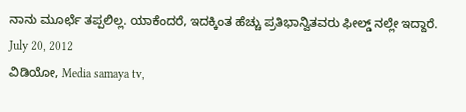ನಾನು ಮೂರ್ಛೆ ತಪ್ಪಲಿಲ್ಲ. ಯಾಕೆಂದರೆ, ಇದಕ್ಕಿಂತ ಹೆಚ್ಚು ಪ್ರತಿಭಾನ್ವಿತವರು ಫೀಲ್ಡ್ ನಲ್ಲೇ ಇದ್ದಾರೆ.
July 20, 2012
ವಿಡಿಯೋ, Media samaya tv,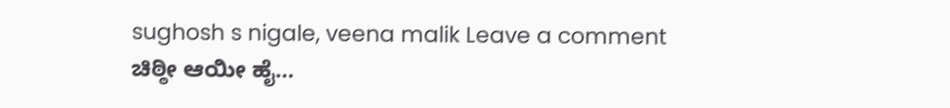sughosh s nigale, veena malik Leave a comment
ಚಿಠ್ಠೀ ಆಯೀ ಹೈ…